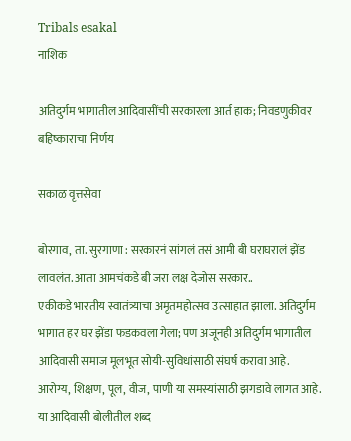Tribals esakal
नाशिक

अतिदुर्गम भागातील आदिवासींची सरकारला आर्त हाक; निवडणुकीवर बहिष्काराचा निर्णय

सकाळ वृत्तसेवा

बोरगाव, ता. सुरगाणा : सरकारनं सांगलं तसं आमी बी घराघरालं झेंड लावलंत. आता आमचंकडे बी जरा लक्ष देजोस सरकार..
एकीकडे भारतीय स्वातंत्र्याचा अमृतमहोत्सव उत्साहात झाला. अतिदुर्गम भागात हर घर झेंडा फडकवला गेला; पण अजूनही अतिदुर्गम भागातील आदिवासी समाज मूलभूत सोयी-सुविधांसाठी संघर्ष करावा आहे. आरोग्य, शिक्षण, पूल, वीज, पाणी या समस्यांसाठी झगडावे लागत आहे. या आदिवासी बोलीतील शब्द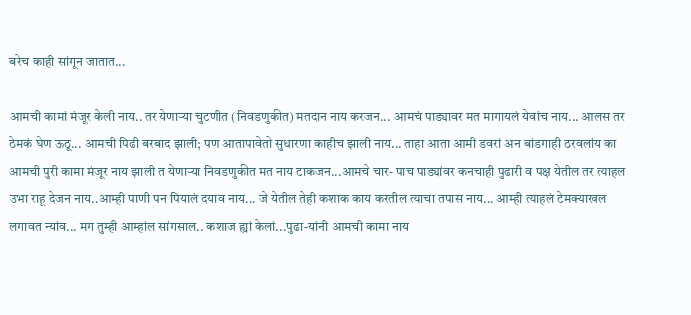बरेच काही सांगून जातात...

आमची कामां मंजूर केली नाय.. तर येणाऱ्या चुटणीत (निवडणुकीत) मतदान नाय करजन... आमचं पाड्यावर मत मागायलं येवांच नाय... आलस तर ठेमकं घेण ऊठू... आमची पिढी बरबाद झाली; पण आतापावेतो सुधारणा काहीच झाली नाय... ताहा आता आमी डवरां अन बांडगाही ठरवलांय का आमची पुरी कामा मंजूर नाय झाली त येणाऱ्या निवडणुकीत मत नाय टाकजन...आमचे चार- पाच पाड्यांवर कनचाही पुढारी व पक्ष येतील तर त्याहल उभा राहू देजन नाय..आम्ही पाणी पन पियालं दयाव नाय... जे येतील तेही कशाक काय करतील त्याचा तपास नाय... आम्ही त्याहलं टेमक्याखल लगावत न्यांव... मग तुम्ही आम्हांल सांगसाल.. कशाज ह्यां केलां...पुढा-यांनी आमची कामा नाय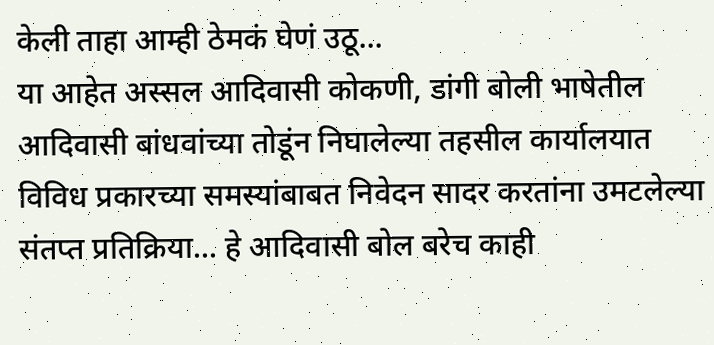केली ताहा आम्ही ठेमकं घेणं उठू...
या आहेत अस्सल आदिवासी कोकणी, डांगी बोली भाषेतील आदिवासी बांधवांच्या तोडूंन निघालेल्या तहसील कार्यालयात विविध प्रकारच्या समस्यांबाबत निवेदन सादर करतांना उमटलेल्या संतप्त प्रतिक्रिया... हे आदिवासी बोल बरेच काही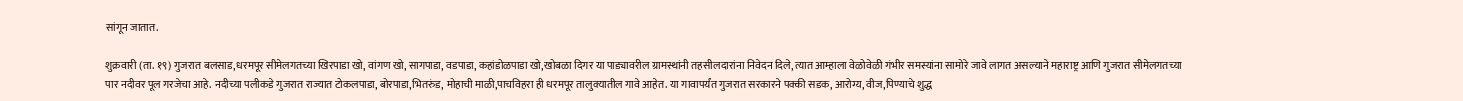सांगून जातात.

शुक्रवारी (ता. १९) गुजरात बलसाड,धरमपूर सीमेलगतच्या खिरपाडा खो, वांगण खो, सागपाडा, वडपाडा, कहांडोळपाडा खो,खोबळा दिगर या पाड्यावरील ग्रामस्थांनी तहसीलदारांना निवेदन दिले, त्यात आम्हाला वेळोवेळी गंभीर समस्यांना सामोरे जावे लागत असल्याने महाराष्ट्र आणि गुजरात सीमेलगतच्या पार नदीवर पूल गरजेचा आहे. नदीच्या पलीकडे गुजरात राज्यात टोकलपाडा, बोरपाडा,भितरुंड, मोहाची माळी,पाचविहरा ही धरमपूर तालुक्यातील गावे आहेत. या गावापर्यंत गुजरात सरकारने पक्की सडक, आरोग्य, वीज,पिण्याचे शुद्ध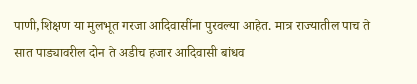पाणी,शिक्षण या मुलभूत गरजा आदिवासींना पुरवल्या आहेत. मात्र राज्यातील पाच ते सात पाड्यावरील दोन ते अडीच हजार आदिवासी बांधव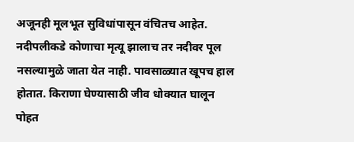अजूनही मूलभूत सुविधांपासून वंचितच आहेत. नदीपलीकडे कोणाचा मृत्यू झालाच तर नदीवर पूल नसल्यामुळे जाता येत नाही. पावसाळ्यात खूपच हाल होतात. किराणा घेण्यासाठी जीव धोक्यात घालून पोहत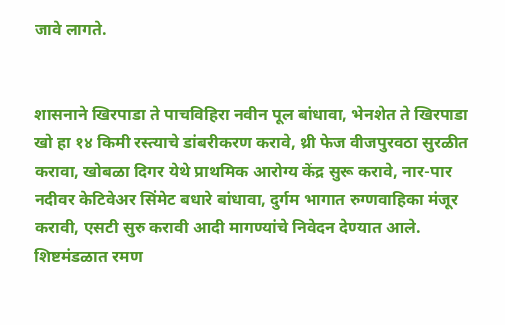जावे लागते.


शासनाने खिरपाडा ते पाचविहिरा नवीन पूल बांधावा, भेनशेत ते खिरपाडा खो हा १४ किमी रस्त्याचे डांबरीकरण करावे, थ्री फेज वीजपुरवठा सुरळीत करावा, खोबळा दिगर येथे प्राथमिक आरोग्य केंद्र सुरू करावे, नार-पार नदीवर केटिवेअर सिंमेट बधारे बांधावा, दुर्गम भागात रुग्णवाहिका मंजूर करावी, एसटी सुरु करावी आदी मागण्यांचे निवेदन देण्यात आले. शिष्टमंडळात रमण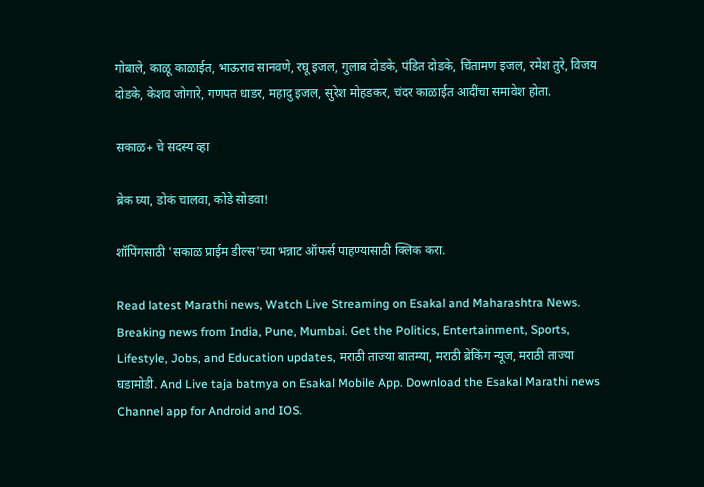गोबाले, काळू काळाईत, भाऊराव सानवणे, रघू इजल, गुलाब दोडके, पंडित दोडके, चिंतामण इजल, रमेश तुरे, विजय दोडके, केशव जोगारे, गणपत धाडर, महादु इजल, सुरेश मोहडकर, चंदर काळाईत आदींचा समावेश होता.

सकाळ+ चे सदस्य व्हा

ब्रेक घ्या, डोकं चालवा, कोडे सोडवा!

शॉपिंगसाठी 'सकाळ प्राईम डील्स'च्या भन्नाट ऑफर्स पाहण्यासाठी क्लिक करा.

Read latest Marathi news, Watch Live Streaming on Esakal and Maharashtra News. Breaking news from India, Pune, Mumbai. Get the Politics, Entertainment, Sports, Lifestyle, Jobs, and Education updates, मराठी ताज्या बातम्या, मराठी ब्रेकिंग न्यूज, मराठी ताज्या घडामोडी. And Live taja batmya on Esakal Mobile App. Download the Esakal Marathi news Channel app for Android and IOS.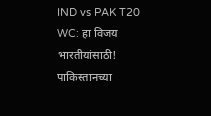IND vs PAK T20 WC: हा विजय भारतीयांसाठी! पाकिस्तानच्या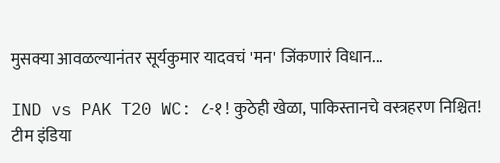मुसक्या आवळल्यानंतर सूर्यकुमार यादवचं 'मन' जिंकणारं विधान...

IND vs PAK T20 WC: ८-१ ! कुठेही खेळा, पाकिस्तानचे वस्त्रहरण निश्चित! टीम इंडिया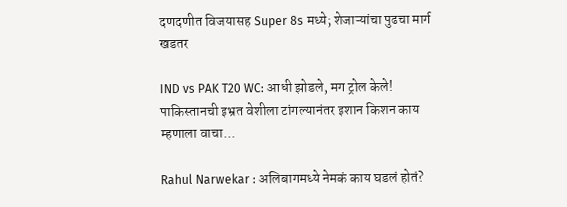दणदणीत विजयासह Super 8s मध्ये; शेजाऱ्यांचा पुढचा मार्ग खडतर

IND vs PAK T20 WC: आधी झोडले, मग ट्रोल केले! पाकिस्तानची इभ्रत वेशीला टांगल्यानंतर इशान किशन काय म्हणाला वाचा...

Rahul Narwekar : अलिबागमध्ये नेमकं काय घडलं होतं?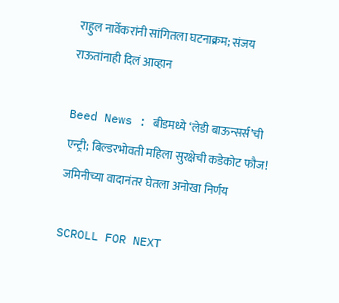राहुल नार्वेकरांनी सांगितला घटनाक्रम; संजय राऊतांनाही दिलं आव्हान

Beed News : बीडमध्ये ‘लेडी बाऊन्सर्स’ची एन्ट्री; बिल्डरभोवती महिला सुरक्षेची कडेकोट फौज! जमिनीच्या वादानंतर घेतला अनोखा निर्णय

SCROLL FOR NEXT